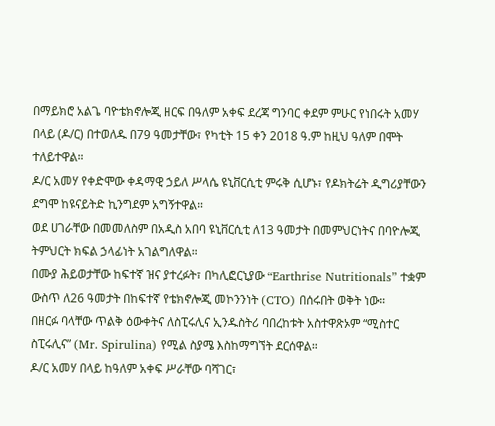በማይክሮ አልጌ ባዮቴክኖሎጂ ዘርፍ በዓለም አቀፍ ደረጃ ግንባር ቀደም ምሁር የነበሩት አመሃ በላይ (ዶ/ር) በተወለዱ በ79 ዓመታቸው፣ የካቲት 15 ቀን 2018 ዓ.ም ከዚህ ዓለም በሞት ተለይተዋል።
ዶ/ር አመሃ የቀድሞው ቀዳማዊ ኃይለ ሥላሴ ዩኒቨርሲቲ ምሩቅ ሲሆኑ፣ የዶክትሬት ዲግሪያቸውን ደግሞ ከዩናይትድ ኪንግደም አግኝተዋል።
ወደ ሀገራቸው በመመለስም በአዲስ አበባ ዩኒቨርሲቲ ለ13 ዓመታት በመምህርነትና በባዮሎጂ ትምህርት ክፍል ኃላፊነት አገልግለዋል።
በሙያ ሕይወታቸው ከፍተኛ ዝና ያተረፉት፣ በካሊፎርኒያው “Earthrise Nutritionals” ተቋም ውስጥ ለ26 ዓመታት በከፍተኛ የቴክኖሎጂ መኮንንነት (CTO) በሰሩበት ወቅት ነው።
በዘርፉ ባላቸው ጥልቅ ዕውቀትና ለስፒሩሊና ኢንዱስትሪ ባበረከቱት አስተዋጽኦም “ሚስተር ስፒሩሊና” (Mr. Spirulina) የሚል ስያሜ እስከማግኘት ደርሰዋል።
ዶ/ር አመሃ በላይ ከዓለም አቀፍ ሥራቸው ባሻገር፣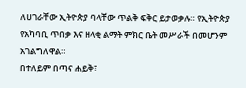ለሀገራቸው ኢትዮጵያ ባላቸው ጥልቅ ፍቅር ይታወቃሉ። የኢትዮጵያ የአካባቢ ጥበቃ እና ዘላቂ ልማት ምክር ቤት መሥራች በመሆንም አገልግለዋል።
በተለይም በጣና ሐይቅ፣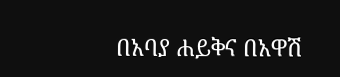በአባያ ሐይቅና በአዋሽ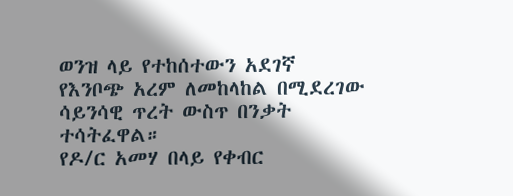ወንዝ ላይ የተከሰተውን አደገኛ የእንቦጭ አረም ለመከላከል በሚደረገው ሳይንሳዊ ጥረት ውስጥ በንቃት ተሳትፈዋል።
የዶ/ር አመሃ በላይ የቀብር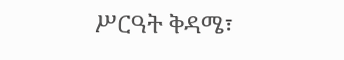ሥርዓት ቅዳሜ፣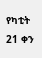የካቲት 21 ቀን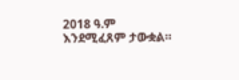2018 ዓ.ም እንደሚፈጸም ታውቋል።